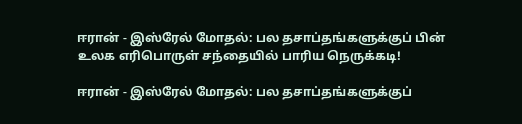ஈரான் - இஸ்ரேல் மோதல்: பல தசாப்தங்களுக்குப் பின் உலக எரிபொருள் சந்தையில் பாரிய நெருக்கடி!

ஈரான் - இஸ்ரேல் மோதல்: பல தசாப்தங்களுக்குப்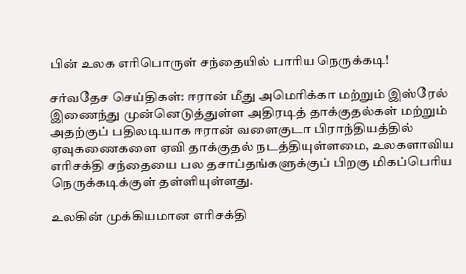பின் உலக எரிபொருள் சந்தையில் பாரிய நெருக்கடி!

சர்வதேச செய்திகள்: ஈரான் மீது அமெரிக்கா மற்றும் இஸ்ரேல் இணைந்து முன்னெடுத்துள்ள அதிரடித் தாக்குதல்கள் மற்றும் அதற்குப் பதிலடியாக ஈரான் வளைகுடா பிராந்தியத்தில் ஏவுகணைகளை ஏவி தாக்குதல் நடத்தியுள்ளமை, உலகளாவிய எரிசக்தி சந்தையை பல தசாப்தங்களுக்குப் பிறகு மிகப்பெரிய நெருக்கடிக்குள் தள்ளியுள்ளது.

உலகின் முக்கியமான எரிசக்தி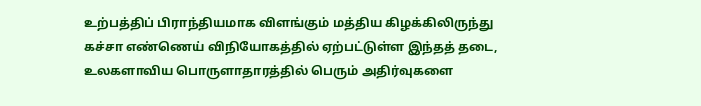உற்பத்திப் பிராந்தியமாக விளங்கும் மத்திய கிழக்கிலிருந்து கச்சா எண்ணெய் விநியோகத்தில் ஏற்பட்டுள்ள இந்தத் தடை, உலகளாவிய பொருளாதாரத்தில் பெரும் அதிர்வுகளை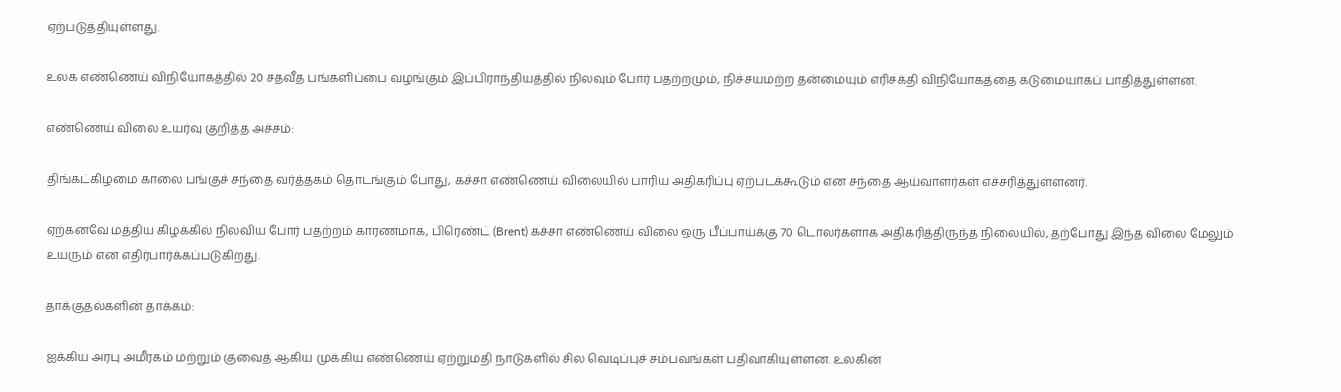ஏற்படுத்தியுள்ளது.

உலக எண்ணெய் விநியோகத்தில் 20 சதவீத பங்களிப்பை வழங்கும் இப்பிராந்தியத்தில் நிலவும் போர் பதற்றமும், நிச்சயமற்ற தன்மையும் எரிசக்தி விநியோகத்தை கடுமையாகப் பாதித்துள்ளன.

எண்ணெய் விலை உயர்வு குறித்த அச்சம்:

திங்கட்கிழமை காலை பங்குச் சந்தை வர்த்தகம் தொடங்கும் போது, கச்சா எண்ணெய் விலையில் பாரிய அதிகரிப்பு ஏற்படக்கூடும் என சந்தை ஆய்வாளர்கள் எச்சரித்துள்ளனர்.

ஏற்கனவே மத்திய கிழக்கில் நிலவிய போர் பதற்றம் காரணமாக, பிரெண்ட் (Brent) கச்சா எண்ணெய் விலை ஒரு பீப்பாய்க்கு 70 டொலர்களாக அதிகரித்திருந்த நிலையில், தற்போது இந்த விலை மேலும் உயரும் என எதிர்பார்க்கப்படுகிறது.

தாக்குதல்களின் தாக்கம்:

ஐக்கிய அரபு அமீரகம் மற்றும் குவைத் ஆகிய முக்கிய எண்ணெய் ஏற்றுமதி நாடுகளில் சில வெடிப்புச் சம்பவங்கள் பதிவாகியுள்ளன. உலகின்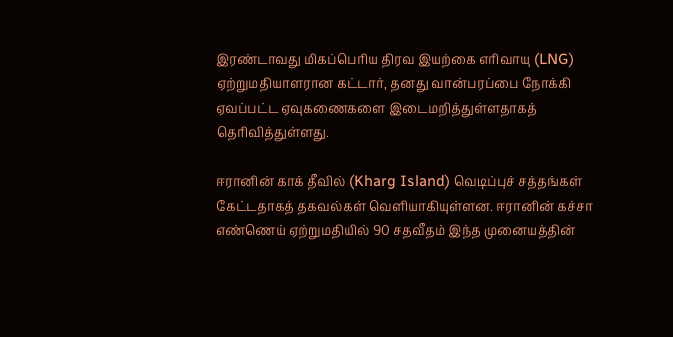இரண்டாவது மிகப்பெரிய திரவ இயற்கை எரிவாயு (LNG) ஏற்றுமதியாளரான கட்டார், தனது வான்பரப்பை நோக்கி ஏவப்பட்ட ஏவுகணைகளை இடைமறித்துள்ளதாகத் தெரிவித்துள்ளது.

ஈரானின் காக் தீவில் (Kharg Island) வெடிப்புச் சத்தங்கள் கேட்டதாகத் தகவல்கள் வெளியாகியுள்ளன. ஈரானின் கச்சா எண்ணெய் ஏற்றுமதியில் 90 சதவீதம் இந்த முனையத்தின்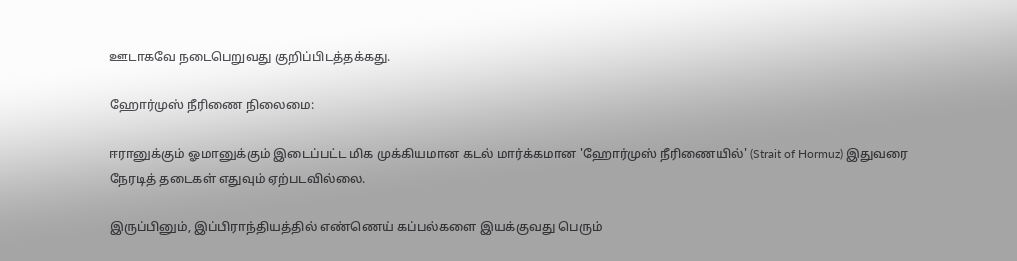ஊடாகவே நடைபெறுவது குறிப்பிடத்தக்கது.

ஹோர்முஸ் நீரிணை நிலைமை:

ஈரானுக்கும் ஓமானுக்கும் இடைப்பட்ட மிக முக்கியமான கடல் மார்க்கமான 'ஹோர்முஸ் நீரிணையில்' (Strait of Hormuz) இதுவரை நேரடித் தடைகள் எதுவும் ஏற்படவில்லை.

இருப்பினும், இப்பிராந்தியத்தில் எண்ணெய் கப்பல்களை இயக்குவது பெரும்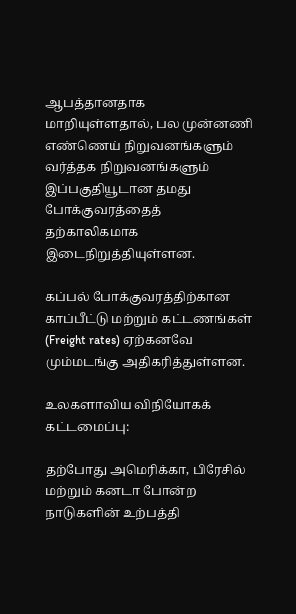ஆபத்தானதாக மாறியுள்ளதால், பல முன்னணி எண்ணெய் நிறுவனங்களும் வர்த்தக நிறுவனங்களும் இப்பகுதியூடான தமது போக்குவரத்தைத் தற்காலிகமாக இடைநிறுத்தியுள்ளன.

கப்பல் போக்குவரத்திற்கான காப்பீட்டு மற்றும் கட்டணங்கள் (Freight rates) ஏற்கனவே மும்மடங்கு அதிகரித்துள்ளன.

உலகளாவிய விநியோகக் கட்டமைப்பு:

தற்போது அமெரிக்கா, பிரேசில் மற்றும் கனடா போன்ற நாடுகளின் உற்பத்தி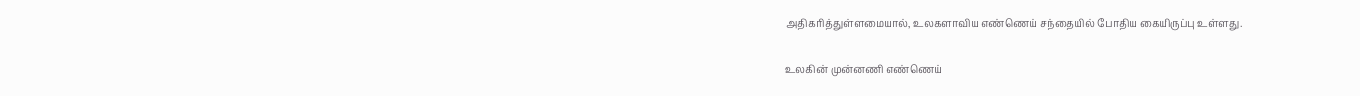அதிகரித்துள்ளமையால், உலகளாவிய எண்ணெய் சந்தையில் போதிய கையிருப்பு உள்ளது.

உலகின் முன்னணி எண்ணெய்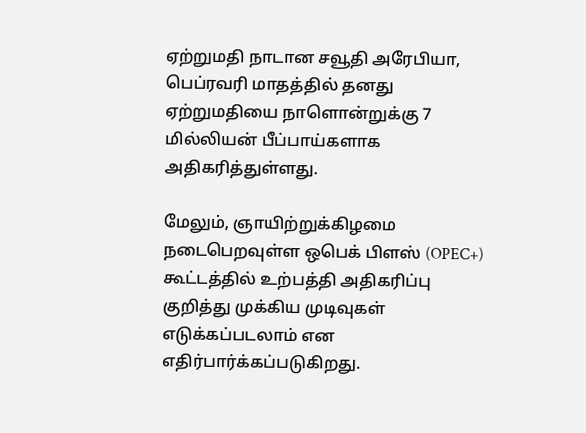ஏற்றுமதி நாடான சவூதி அரேபியா, பெப்ரவரி மாதத்தில் தனது ஏற்றுமதியை நாளொன்றுக்கு 7 மில்லியன் பீப்பாய்களாக அதிகரித்துள்ளது.

மேலும், ஞாயிற்றுக்கிழமை நடைபெறவுள்ள ஒபெக் பிளஸ் (OPEC+) கூட்டத்தில் உற்பத்தி அதிகரிப்பு குறித்து முக்கிய முடிவுகள் எடுக்கப்படலாம் என எதிர்பார்க்கப்படுகிறது.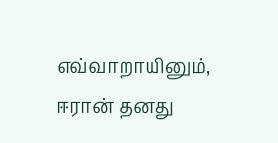எவ்வாறாயினும், ஈரான் தனது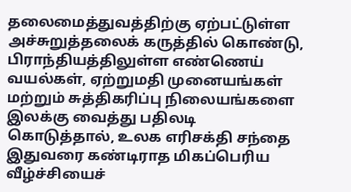தலைமைத்துவத்திற்கு ஏற்பட்டுள்ள அச்சுறுத்தலைக் கருத்தில் கொண்டு, பிராந்தியத்திலுள்ள எண்ணெய் வயல்கள், ஏற்றுமதி முனையங்கள் மற்றும் சுத்திகரிப்பு நிலையங்களை இலக்கு வைத்து பதிலடி கொடுத்தால், உலக எரிசக்தி சந்தை இதுவரை கண்டிராத மிகப்பெரிய வீழ்ச்சியைச்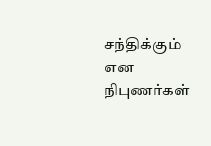சந்திக்கும் என நிபுணர்கள்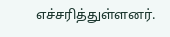எச்சரித்துள்ளனர்.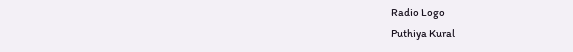Radio Logo
Puthiya Kural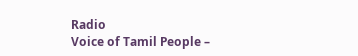Radio
Voice of Tamil People –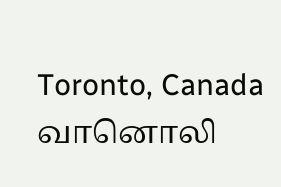Toronto, Canada
வானொலி